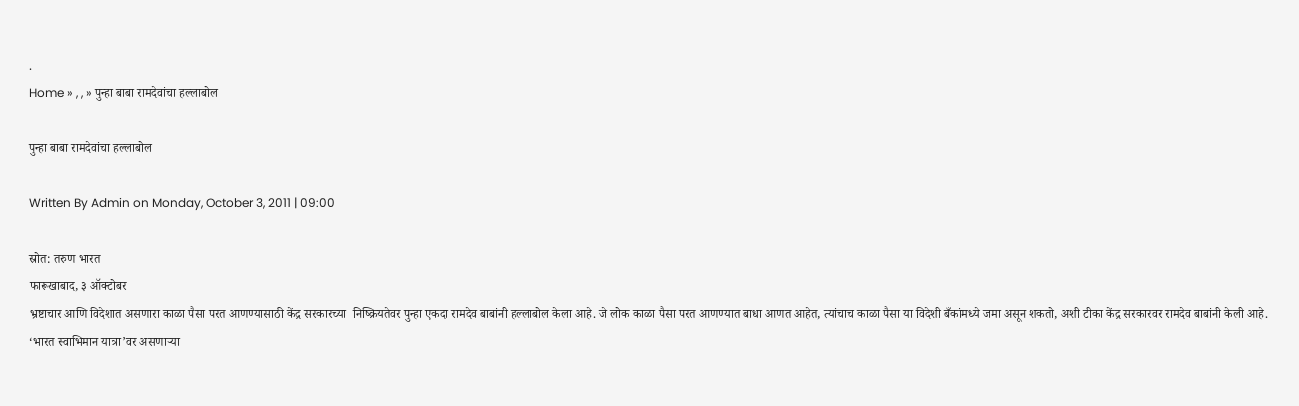.
Home » , , » पुन्हा बाबा रामदेवांचा हल्लाबोल

पुन्हा बाबा रामदेवांचा हल्लाबोल

Written By Admin on Monday, October 3, 2011 | 09:00

स्रोत: तरुण भारत
फारूखाबाद, ३ ऑक्टोबर
भ्रष्टाचार आणि विदेशात असणारा काळा पैसा परत आणण्यासाठी केंद्र सरकारच्या  निष्क्रियतेवर पुन्हा एकदा रामदेव बाबांनी हल्लाबोल केला आहे. जे लोक काळा पैसा परत आणण्यात बाधा आणत आहेत, त्यांचाच काळा पैसा या विदेशी बँकांमध्ये जमा असून शकतो, अशी टीका केंद्र सरकारवर रामदेव बाबांनी केली आहे.
‘भारत स्वाभिमान यात्रा’वर असणार्‍या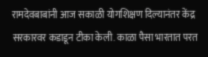रामदेवबाबांनी आज सकाळी योगशिक्षण दिल्यानंतर केंद्र सरकारवर कडाडून टीका केली. काळा पैसा भारतात परत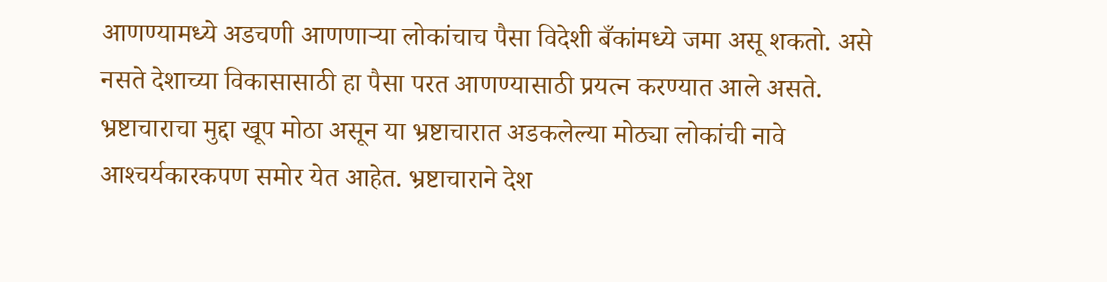आणण्यामध्ये अडचणी आणणार्‍या लोकांचाच पैसा विदेशी बँकांमध्ये जमा असू शकतो. असे नसते देशाच्या विकासासाठी हा पैसा परत आणण्यासाठी प्रयत्न करण्यात आले असते.
भ्रष्टाचाराचा मुद्दा खूप मोठा असून या भ्रष्टाचारात अडकलेल्या मोठ्या लोकांची नावे आश्‍चर्यकारकपण समोर येत आहेत. भ्रष्टाचाराने देश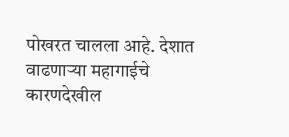पोखरत चालला आहे. देशात वाढणार्‍या महागाईचे कारणदेखील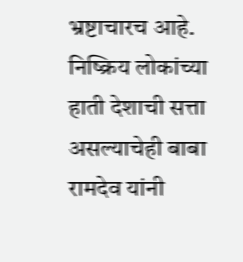भ्रष्टाचारच आहे. निष्क्रिय लोकांच्या हाती देशाची सत्ता असल्याचेही बाबा रामदेव यांनी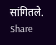सांगितले.
Share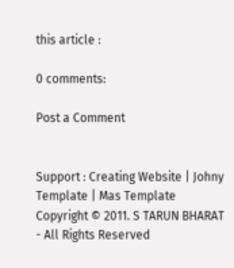this article :

0 comments:

Post a Comment


Support : Creating Website | Johny Template | Mas Template
Copyright © 2011. S TARUN BHARAT - All Rights Reserved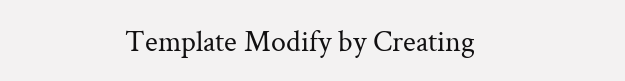Template Modify by Creating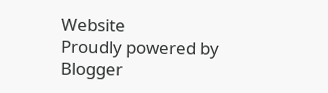Website
Proudly powered by Blogger